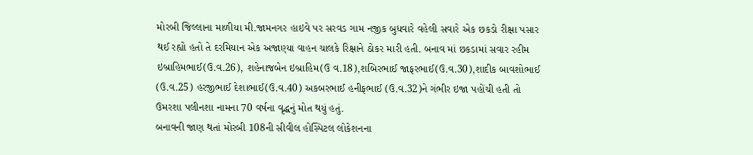મોરબી જિલ્લાના માળીયા મી.જામનગર હાઇવે પર સરવડ ગામ નજીક બુધવારે વહેલી સવારે એક છકડો રીક્ષા પસાર થઈ રહ્યો હતો તે દરમિયાન એક અજાણ્યા વાહન ચાલકે રિક્ષાને ઠોકર મારી હતી. બનાવ માં છકડામાં સવાર રહીમ ઇબ્રાહિમભાઈ(ઉ.વ.26), શહેનાજબેન ઇબ્રાહિમ(ઉ વ.18),શબિરભાઈ જાફરભાઈ(ઉ.વ.30),શાદીક બાવશોભાઈ (ઉ.વ.25) હરજીભાઈ દેશાભાઈ(ઉ.વ.40) અકબરભાઈ હનીફભાઈ (ઉ.વ.32)ને ગંભીર ઇજા પહોંચી હતી તો ઉમરશા પલીનશા નામના 70 વર્ષના વૃદ્ધનું મોત થયું હતું.
બનાવની જાણ થતાં મોરબી 108ની સીવીલ હોસ્પિટલ લોકેશનના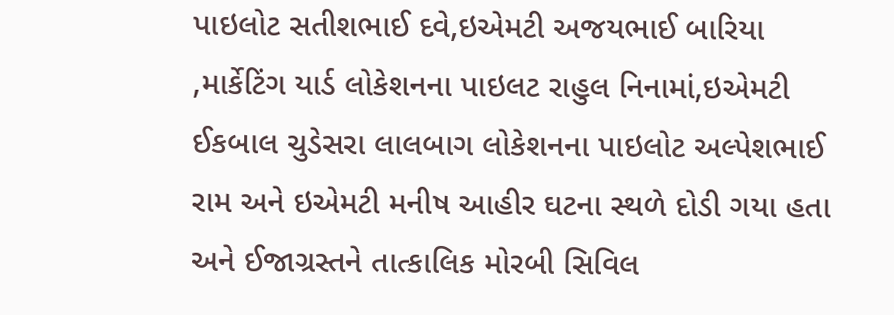પાઇલોટ સતીશભાઈ દવે,ઇએમટી અજયભાઈ બારિયા
,માર્કેટિંગ યાર્ડ લોકેશનના પાઇલટ રાહુલ નિનામાં,ઇએમટી ઈકબાલ ચુડેસરા લાલબાગ લોકેશનના પાઇલોટ અલ્પેશભાઈ રામ અને ઇએમટી મનીષ આહીર ઘટના સ્થળે દોડી ગયા હતા અને ઈજાગ્રસ્તને તાત્કાલિક મોરબી સિવિલ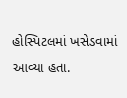હોસ્પિટલમાં ખસેડવામાં આવ્યા હતા.